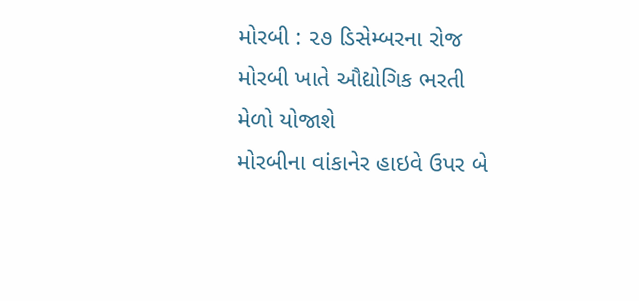મોરબી : ૨૭ ડિસેમ્બરના રોજ મોરબી ખાતે ઔદ્યોગિક ભરતી મેળો યોજાશે
મોરબીના વાંકાનેર હાઇવે ઉપર બે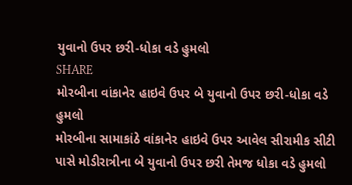યુવાનો ઉપર છરી-ધોકા વડે હુમલો
SHARE
મોરબીના વાંકાનેર હાઇવે ઉપર બે યુવાનો ઉપર છરી-ધોકા વડે હુમલો
મોરબીના સામાકાંઠે વાંકાનેર હાઇવે ઉપર આવેલ સીરામીક સીટી પાસે મોડીરાત્રીના બે યુવાનો ઉપર છરી તેમજ ધોકા વડે હુમલો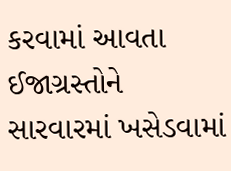કરવામાં આવતા ઈજાગ્રસ્તોને સારવારમાં ખસેડવામાં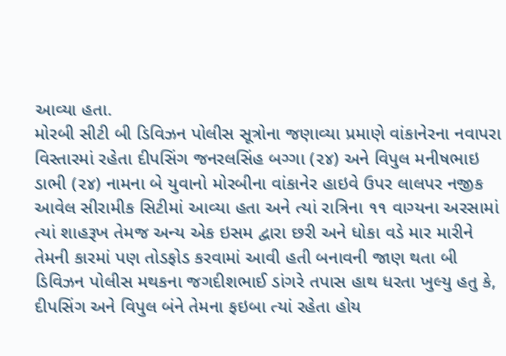આવ્યા હતા.
મોરબી સીટી બી ડિવિઝન પોલીસ સૂત્રોના જણાવ્યા પ્રમાણે વાંકાનેરના નવાપરા વિસ્તારમાં રહેતા દીપસિંગ જનરલસિંહ બગ્ગા (૨૪) અને વિપુલ મનીષભાઇ ડાભી (૨૪) નામના બે યુવાનો મોરબીના વાંકાનેર હાઇવે ઉપર લાલપર નજીક આવેલ સીરામીક સિટીમાં આવ્યા હતા અને ત્યાં રાત્રિના ૧૧ વાગ્યના અરસામાં ત્યાં શાહરૂખ તેમજ અન્ય એક ઇસમ દ્વારા છરી અને ધોકા વડે માર મારીને તેમની કારમાં પણ તોડફોડ કરવામાં આવી હતી બનાવની જાણ થતા બી ડિવિઝન પોલીસ મથકના જગદીશભાઈ ડાંગરે તપાસ હાથ ધરતા ખુલ્યુ હતુ કે, દીપસિંગ અને વિપુલ બંને તેમના ફઇબા ત્યાં રહેતા હોય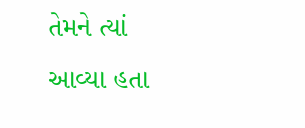તેમને ત્યાં આવ્યા હતા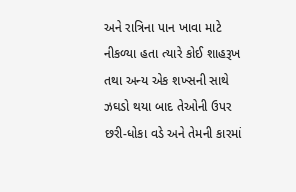અને રાત્રિના પાન ખાવા માટે નીકળ્યા હતા ત્યારે કોઈ શાહરૂખ તથા અન્ય એક શખ્સની સાથે ઝઘડો થયા બાદ તેઓની ઉપર છરી-ધોકા વડે અને તેમની કારમાં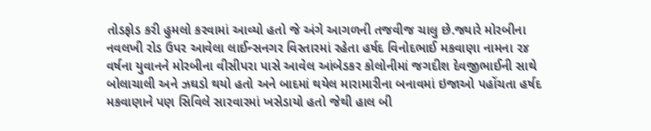તોડફોડ કરી હુમલો કરવામાં આવ્યો હતો જે અંગે આગળની તજવીજ ચાલુ છે.જ્યારે મોરબીના નવલખી રોડ ઉપર આવેલા લાઈન્સનગર વિસ્તારમાં રહેતા હર્ષદ વિનોદભાઈ મકવાણા નામના ૨૪ વર્ષના યુવાનને મોરબીના વીસીપરા પાસે આવેલ આંબેડકર કોલોનીમાં જગદીશ દેવજીભાઈની સાથે બોલાચાલી અને ઝઘડો થયો હતો અને બાદમાં થયેલ મારામારીના બનાવમાં ઇજાઓ પહોંચતા હર્ષદ મકવાણાને પણ સિવિલે સારવારમાં ખસેડાયો હતો જેથી હાલ બી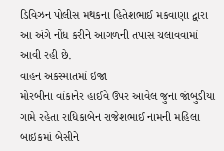ડિવિઝન પોલીસ મથકના હિતેશભાઈ મકવાણા દ્વારા આ અંગે નોંધ કરીને આગળની તપાસ ચલાવવામાં આવી રહી છે.
વાહન અકસ્માતમાં ઇજા
મોરબીના વાંકાનેર હાઈવે ઉપર આવેલ જુના જાંબુડીયા ગામે રહેતા રાધિકાબેન રાજેશભાઈ નામની મહિલા બાઇકમાં બેસીને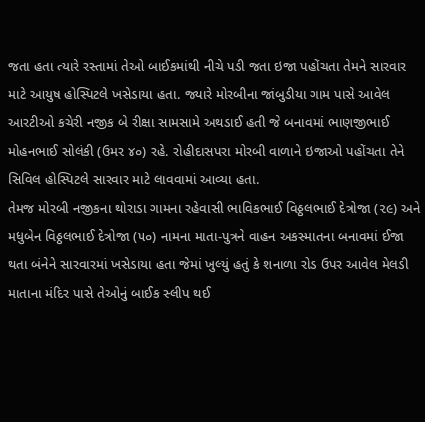જતા હતા ત્યારે રસ્તામાં તેઓ બાઈકમાંથી નીચે પડી જતા ઇજા પહોંચતા તેમને સારવાર માટે આયુષ હોસ્પિટલે ખસેડાયા હતા. જ્યારે મોરબીના જાંબુડીયા ગામ પાસે આવેલ આરટીઓ કચેરી નજીક બે રીક્ષા સામસામે અથડાઈ હતી જે બનાવમાં ભાણજીભાઈ મોહનભાઈ સોલંકી (ઉમર ૪૦) રહે. રોહીદાસપરા મોરબી વાળાને ઇજાઓ પહોંચતા તેને સિવિલ હોસ્પિટલે સારવાર માટે લાવવામાં આવ્યા હતા.
તેમજ મોરબી નજીકના થોરાડા ગામના રહેવાસી ભાવિકભાઈ વિઠ્ઠલભાઈ દેત્રોજા (૨૯) અને મધુબેન વિઠ્ઠલભાઈ દેત્રોજા (૫૦) નામના માતા-પુત્રને વાહન અકસ્માતના બનાવમાં ઈજા થતા બંનેને સારવારમાં ખસેડાયા હતા જેમાં ખુલ્યું હતું કે શનાળા રોડ ઉપર આવેલ મેલડી માતાના મંદિર પાસે તેઓનું બાઈક સ્લીપ થઈ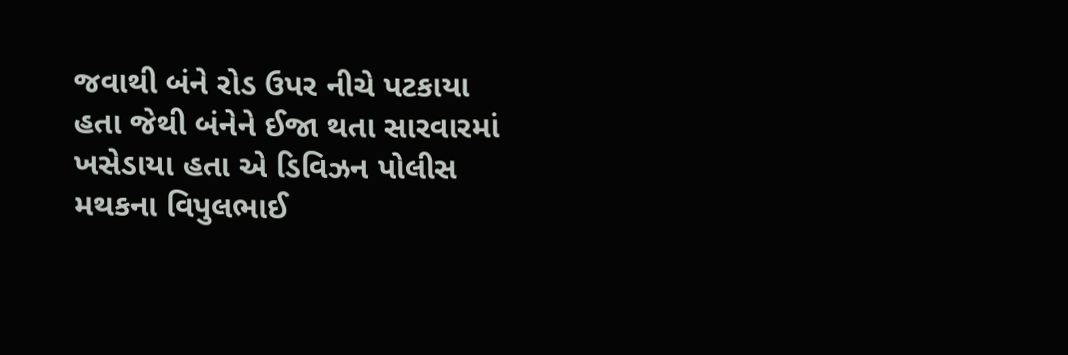જવાથી બંને રોડ ઉપર નીચે પટકાયા હતા જેથી બંનેને ઈજા થતા સારવારમાં ખસેડાયા હતા એ ડિવિઝન પોલીસ મથકના વિપુલભાઈ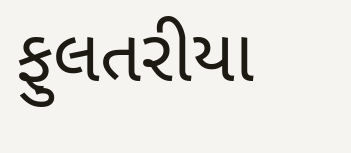ફુલતરીયા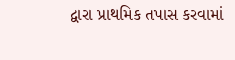દ્વારા પ્રાથમિક તપાસ કરવામાં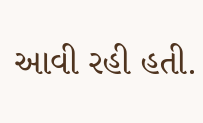આવી રહી હતી.